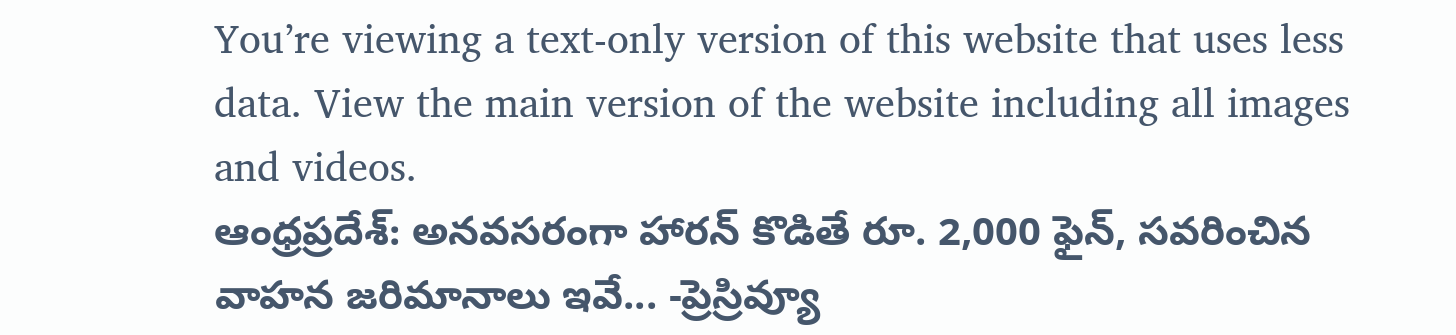You’re viewing a text-only version of this website that uses less data. View the main version of the website including all images and videos.
ఆంధ్రప్రదేశ్: అనవసరంగా హారన్ కొడితే రూ. 2,000 ఫైన్, సవరించిన వాహన జరిమానాలు ఇవే... -ప్రెస్రివ్యూ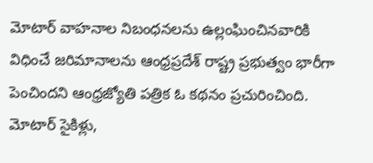మోటార్ వాహనాల నిబంధనలను ఉల్లంఘించినవారికి విధించే జరిమానాలను ఆంధ్రప్రదేశ్ రాష్ట్ర ప్రభుత్వం భారీగా పెంచిందని ఆంధ్రజ్యోతి పత్రిక ఓ కథనం ప్రచురించింది.
మోటార్ సైకిళ్లు,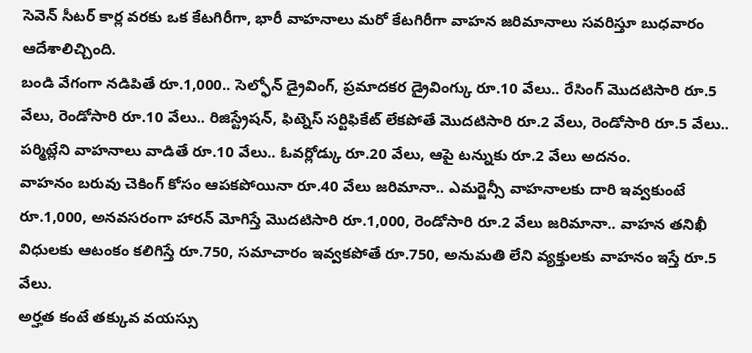సెవెన్ సీటర్ కార్ల వరకు ఒక కేటగిరీగా, భారీ వాహనాలు మరో కేటగిరీగా వాహన జరిమానాలు సవరిస్తూ బుధవారం ఆదేశాలిచ్చింది.
బండి వేగంగా నడిపితే రూ.1,000.. సెల్ఫోన్ డ్రైవింగ్, ప్రమాదకర డ్రైవింగ్కు రూ.10 వేలు.. రేసింగ్ మొదటిసారి రూ.5 వేలు, రెండోసారి రూ.10 వేలు.. రిజిస్ట్రేషన్, ఫిట్నెస్ సర్టిఫికేట్ లేకపోతే మొదటిసారి రూ.2 వేలు, రెండోసారి రూ.5 వేలు.. పర్మిట్లేని వాహనాలు వాడితే రూ.10 వేలు.. ఓవర్లోడ్కు రూ.20 వేలు, ఆపై టన్నుకు రూ.2 వేలు అదనం.
వాహనం బరువు చెకింగ్ కోసం ఆపకపోయినా రూ.40 వేలు జరిమానా.. ఎమర్జెన్సీ వాహనాలకు దారి ఇవ్వకుంటే రూ.1,000, అనవసరంగా హారన్ మోగిస్తే మొదటిసారి రూ.1,000, రెండోసారి రూ.2 వేలు జరిమానా.. వాహన తనిఖీ విధులకు ఆటంకం కలిగిస్తే రూ.750, సమాచారం ఇవ్వకపోతే రూ.750, అనుమతి లేని వ్యక్తులకు వాహనం ఇస్తే రూ.5 వేలు.
అర్హత కంటే తక్కువ వయస్సు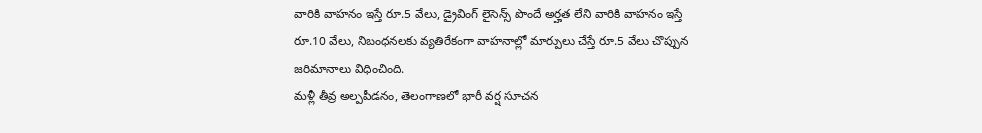వారికి వాహనం ఇస్తే రూ.5 వేలు, డ్రైవింగ్ లైసెన్స్ పొందే అర్హత లేని వారికి వాహనం ఇస్తే రూ.10 వేలు, నిబంధనలకు వ్యతిరేకంగా వాహనాల్లో మార్పులు చేస్తే రూ.5 వేలు చొప్పున జరిమానాలు విధించింది.
మళ్లీ తీవ్ర అల్పపీడనం, తెలంగాణలో భారీ వర్ష సూచన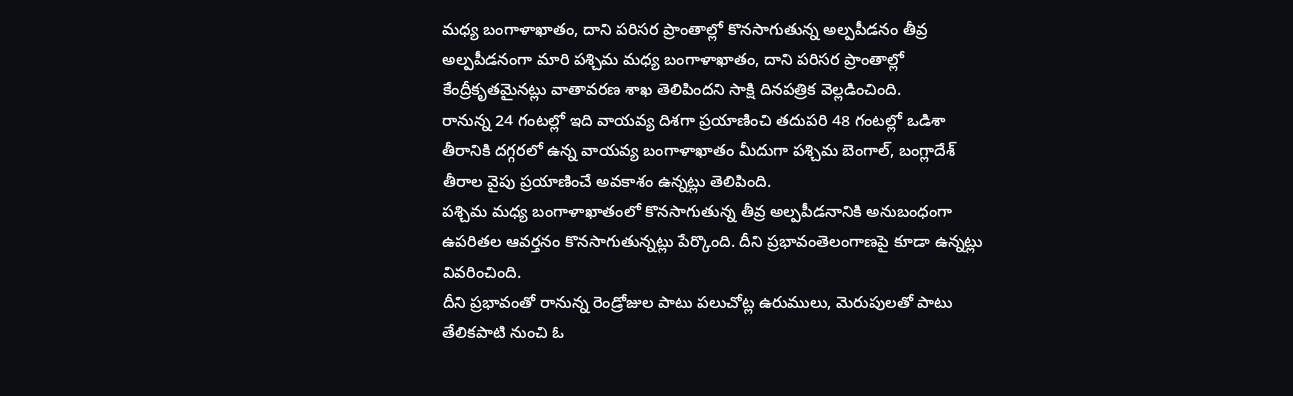మధ్య బంగాళాఖాతం, దాని పరిసర ప్రాంతాల్లో కొనసాగుతున్న అల్పపీడనం తీవ్ర అల్పపీడనంగా మారి పశ్చిమ మధ్య బంగాళాఖాతం, దాని పరిసర ప్రాంతాల్లో కేంద్రీకృతమైనట్లు వాతావరణ శాఖ తెలిపిందని సాక్షి దినపత్రిక వెల్లడించింది.
రానున్న 24 గంటల్లో ఇది వాయవ్య దిశగా ప్రయాణించి తదుపరి 48 గంటల్లో ఒడిశా తీరానికి దగ్గరలో ఉన్న వాయవ్య బంగాళాఖాతం మీదుగా పశ్చిమ బెంగాల్, బంగ్లాదేశ్ తీరాల వైపు ప్రయాణించే అవకాశం ఉన్నట్లు తెలిపింది.
పశ్చిమ మధ్య బంగాళాఖాతంలో కొనసాగుతున్న తీవ్ర అల్పపీడనానికి అనుబంధంగా ఉపరితల ఆవర్తనం కొనసాగుతున్నట్లు పేర్కొంది. దీని ప్రభావంతెలంగాణపై కూడా ఉన్నట్లు వివరించింది.
దీని ప్రభావంతో రానున్న రెండ్రోజుల పాటు పలుచోట్ల ఉరుములు, మెరుపులతో పాటు తేలికపాటి నుంచి ఓ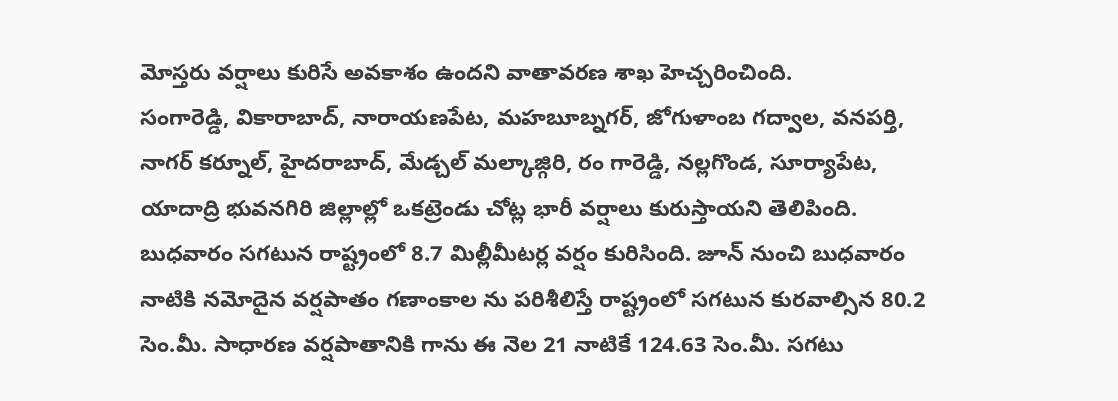మోస్తరు వర్షాలు కురిసే అవకాశం ఉందని వాతావరణ శాఖ హెచ్చరించింది.
సంగారెడ్డి, వికారాబాద్, నారాయణపేట, మహబూబ్నగర్, జోగుళాంబ గద్వాల, వనపర్తి, నాగర్ కర్నూల్, హైదరాబాద్, మేడ్చల్ మల్కాజ్గిరి, రం గారెడ్డి, నల్లగొండ, సూర్యాపేట, యాదాద్రి భువనగిరి జిల్లాల్లో ఒకట్రెండు చోట్ల భారీ వర్షాలు కురుస్తాయని తెలిపింది.
బుధవారం సగటున రాష్ట్రంలో 8.7 మిల్లీమీటర్ల వర్షం కురిసింది. జూన్ నుంచి బుధవారం నాటికి నమోదైన వర్షపాతం గణాంకాల ను పరిశీలిస్తే రాష్ట్రంలో సగటున కురవాల్సిన 80.2 సెం.మీ. సాధారణ వర్షపాతానికి గాను ఈ నెల 21 నాటికే 124.63 సెం.మీ. సగటు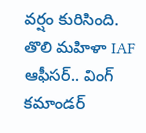వర్షం కురిసింది.
తొలి మహిళా IAF ఆఫీసర్.. వింగ్ కమాండర్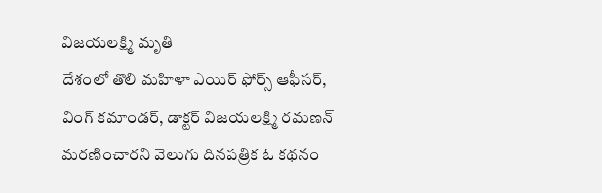విజయలక్ష్మి మృతి
దేశంలో తొలి మహిళా ఎయిర్ ఫోర్స్ ఆఫీసర్, వింగ్ కమాండర్, డాక్టర్ విజయలక్ష్మి రమణన్ మరణించారని వెలుగు దినపత్రిక ఓ కథనం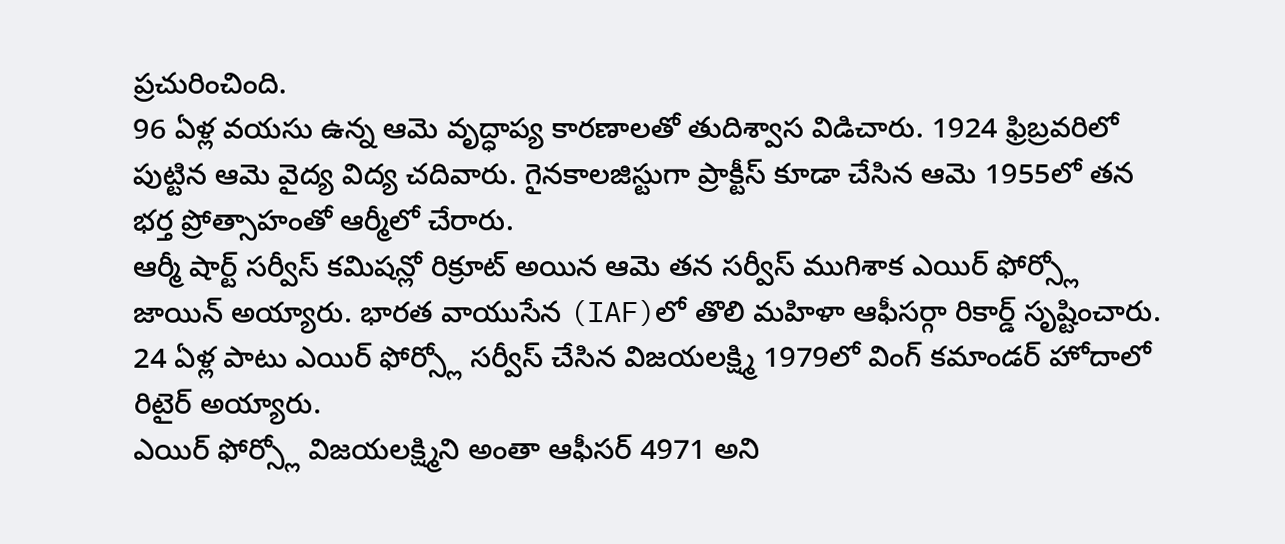ప్రచురించింది.
96 ఏళ్ల వయసు ఉన్న ఆమె వృద్ధాప్య కారణాలతో తుదిశ్వాస విడిచారు. 1924 ఫ్రిబ్రవరిలో పుట్టిన ఆమె వైద్య విద్య చదివారు. గైనకాలజిస్టుగా ప్రాక్టీస్ కూడా చేసిన ఆమె 1955లో తన భర్త ప్రోత్సాహంతో ఆర్మీలో చేరారు.
ఆర్మీ షార్ట్ సర్వీస్ కమిషన్లో రిక్రూట్ అయిన ఆమె తన సర్వీస్ ముగిశాక ఎయిర్ ఫోర్స్లో జాయిన్ అయ్యారు. భారత వాయుసేన (IAF)లో తొలి మహిళా ఆఫీసర్గా రికార్డ్ సృష్టించారు. 24 ఏళ్ల పాటు ఎయిర్ ఫోర్స్లో సర్వీస్ చేసిన విజయలక్ష్మి 1979లో వింగ్ కమాండర్ హోదాలో రిటైర్ అయ్యారు.
ఎయిర్ ఫోర్స్లో విజయలక్ష్మిని అంతా ఆఫీసర్ 4971 అని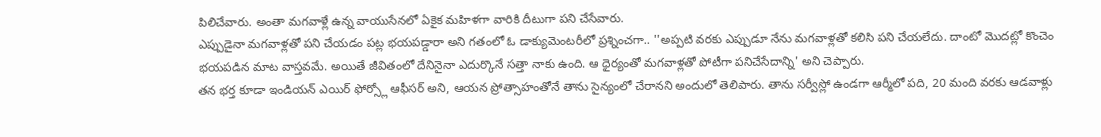పిలిచేవారు. అంతా మగవాళ్లే ఉన్న వాయుసేనలో ఏకైక మహిళగా వారికి దీటుగా పని చేసేవారు.
ఎప్పుడైనా మగవాళ్లతో పని చేయడం పట్ల భయపడ్డారా అని గతంలో ఓ డాక్యుమెంటరీలో ప్రశ్నించగా.. ''అప్పటి వరకు ఎప్పుడూ నేను మగవాళ్లతో కలిసి పని చేయలేదు. దాంటో మొదట్లో కొంచెం భయపడిన మాట వాస్తవమే. అయితే జీవితంలో దేనినైనా ఎదుర్కొనే సత్తా నాకు ఉంది. ఆ ధైర్యంతో మగవాళ్లతో పోటీగా పనిచేసేదాన్ని' అని చెప్పారు.
తన భర్త కూడా ఇండియన్ ఎయిర్ ఫోర్స్లో ఆఫీసర్ అని, ఆయన ప్రోత్సాహంతోనే తాను సైన్యంలో చేరానని అందులో తెలిపారు. తాను సర్వీస్లో ఉండగా ఆర్మీలో పది, 20 మంది వరకు ఆడవాళ్లు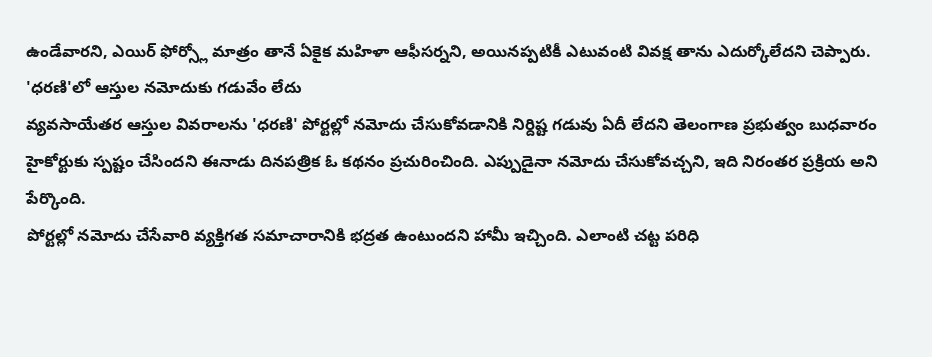ఉండేవారని, ఎయిర్ ఫోర్స్లో మాత్రం తానే ఏకైక మహిళా ఆఫీసర్నని, అయినప్పటికీ ఎటువంటి వివక్ష తాను ఎదుర్కోలేదని చెప్పారు.
'ధరణి'లో ఆస్తుల నమోదుకు గడువేం లేదు
వ్యవసాయేతర ఆస్తుల వివరాలను 'ధరణి' పోర్టల్లో నమోదు చేసుకోవడానికి నిర్దిష్ట గడువు ఏదీ లేదని తెలంగాణ ప్రభుత్వం బుధవారం హైకోర్టుకు స్పష్టం చేసిందని ఈనాడు దినపత్రిక ఓ కథనం ప్రచురించింది. ఎప్పుడైనా నమోదు చేసుకోవచ్చని, ఇది నిరంతర ప్రక్రియ అని పేర్కొంది.
పోర్టల్లో నమోదు చేసేవారి వ్యక్తిగత సమాచారానికి భద్రత ఉంటుందని హామీ ఇచ్చింది. ఎలాంటి చట్ట పరిధి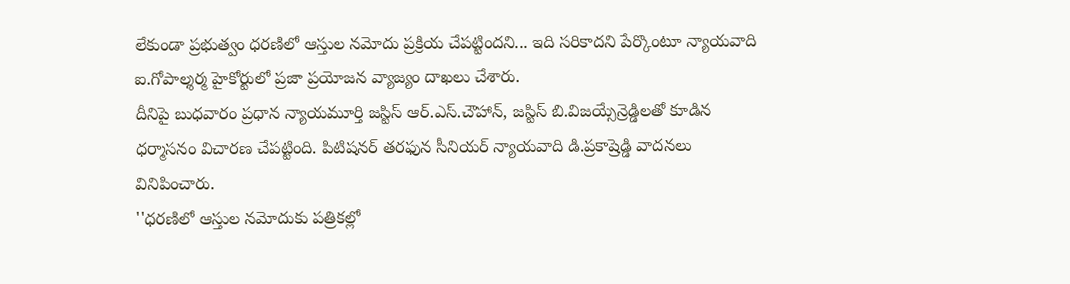లేకుండా ప్రభుత్వం ధరణిలో ఆస్తుల నమోదు ప్రక్రియ చేపట్టిందని... ఇది సరికాదని పేర్కొంటూ న్యాయవాది ఐ.గోపాల్శర్మ హైకోర్టులో ప్రజా ప్రయోజన వ్యాజ్యం దాఖలు చేశారు.
దీనిపై బుధవారం ప్రధాన న్యాయమూర్తి జస్టిస్ ఆర్.ఎస్.చౌహాన్, జస్టిస్ బి.విజయ్సేన్రెడ్డిలతో కూడిన ధర్మాసనం విచారణ చేపట్టింది. పిటిషనర్ తరఫున సీనియర్ న్యాయవాది డి.ప్రకాష్రెడ్డి వాదనలు వినిపించారు.
''ధరణిలో ఆస్తుల నమోదుకు పత్రికల్లో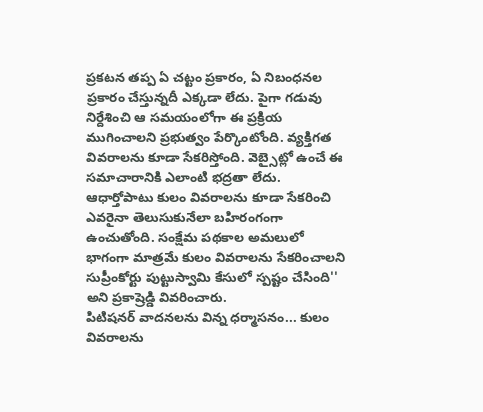ప్రకటన తప్ప ఏ చట్టం ప్రకారం, ఏ నిబంధనల ప్రకారం చేస్తున్నదీ ఎక్కడా లేదు. పైగా గడువు నిర్దేశించి ఆ సమయంలోగా ఈ ప్రక్రియ ముగించాలని ప్రభుత్వం పేర్కొంటోంది. వ్యక్తిగత వివరాలను కూడా సేకరిస్తోంది. వెబ్సైట్లో ఉంచే ఈ సమాచారానికి ఎలాంటి భద్రతా లేదు. ఆధార్తోపాటు కులం వివరాలను కూడా సేకరించి ఎవరైనా తెలుసుకునేలా బహిరంగంగా ఉంచుతోంది. సంక్షేమ పథకాల అమలులో భాగంగా మాత్రమే కులం వివరాలను సేకరించాలని సుప్రీంకోర్టు పుట్టుస్వామి కేసులో స్పష్టం చేసింది'' అని ప్రకాష్రెడ్డి వివరించారు.
పిటిషనర్ వాదనలను విన్న ధర్మాసనం... కులం వివరాలను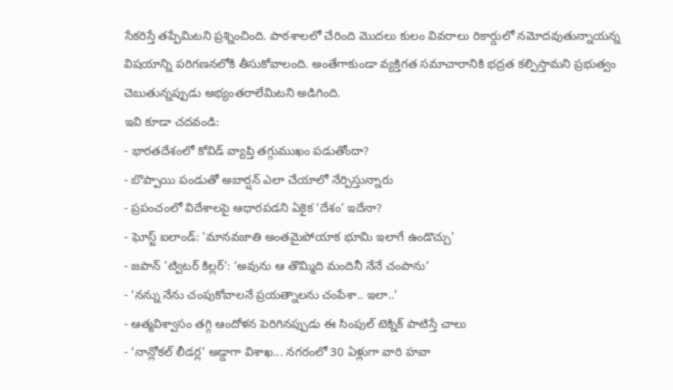సేకరిస్తే తప్పేమిటని ప్రశ్నించింది. పాఠశాలలో చేరింది మొదలు కులం వివరాలు రికార్డులో నమోదవుతున్నాయన్న విషయాన్ని పరిగణనలోకి తీసుకోవాలంది. అంతేగాకుండా వ్యక్తిగత సమాచారానికి భద్రత కల్పిస్తామని ప్రభుత్వం చెబుతున్నప్పుడు అభ్యంతరాలేమిటని అడిగింది.
ఇవి కూడా చదవండి:
- భారతదేశంలో కోవిడ్ వ్యాప్తి తగ్గుముఖం పడుతోందా?
- బొప్పాయి పండుతో అబార్షన్ ఎలా చేయాలో నేర్పిస్తున్నారు
- ప్రపంచంలో విదేశాలపై ఆధారపడని ఏకైక ‘దేశం’ ఇదేనా?
- ఘోస్ట్ ఐలాండ్: 'మానవజాతి అంతమైపోయాక భూమి ఇలాగే ఉండొచ్చు'
- జపాన్ 'ట్విటర్ కిల్లర్': ‘అవును ఆ తొమ్మిది మందినీ నేనే చంపాను’
- ‘నన్ను నేను చంపుకోవాలనే ప్రయత్నాలను చంపేశా.. ఇలా..’
- ఆత్మవిశ్వాసం తగ్గి ఆందోళన పెరిగినప్పుడు ఈ సింపుల్ టెక్నిక్ పాటిస్తే చాలు
- ‘నాన్లోకల్ లీడర్ల’ అడ్డాగా విశాఖ... నగరంలో 30 ఏళ్లుగా వారి హవా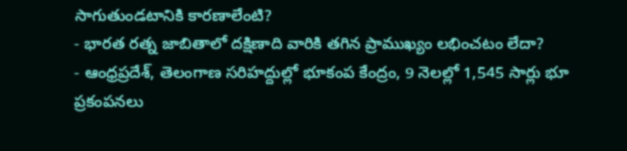సాగుతుండటానికి కారణాలేంటి?
- భారత రత్న జాబితాలో దక్షిణాది వారికి తగిన ప్రాముఖ్యం లభించటం లేదా?
- ఆంధ్రప్రదేశ్, తెలంగాణ సరిహద్దుల్లో భూకంప కేంద్రం, 9 నెలల్లో 1,545 సార్లు భూ ప్రకంపనలు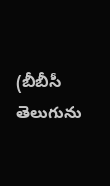(బీబీసీ తెలుగును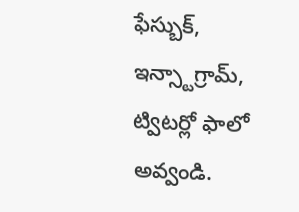ఫేస్బుక్, ఇన్స్టాగ్రామ్, ట్విటర్లో ఫాలో అవ్వండి.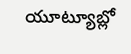యూట్యూబ్లో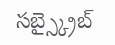సబ్స్క్రైబ్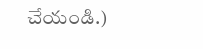చేయండి.)